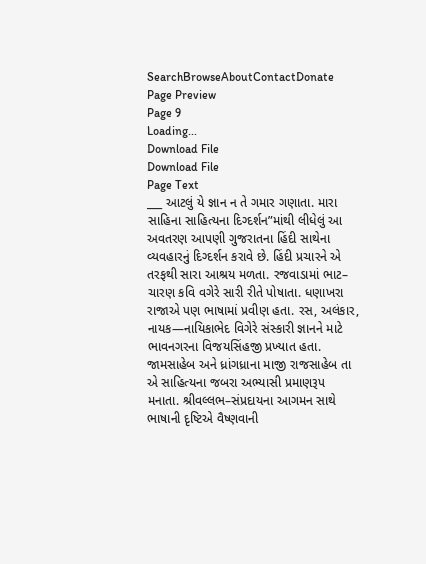SearchBrowseAboutContactDonate
Page Preview
Page 9
Loading...
Download File
Download File
Page Text
___ આટલું યે જ્ઞાન ન તે ગમાર ગણાતા. મારા સાહિના સાહિત્યના દિગ્દર્શન”માંથી લીધેલું આ અવતરણ આપણી ગુજરાતના હિંદી સાથેના વ્યવહારનું દિગ્દર્શન કરાવે છે. હિંદી પ્રચારને એ તરફથી સારા આશ્રય મળતા. રજવાડામાં ભાટ– ચારણ કવિ વગેરે સારી રીતે પોષાતા. ધણાખરા રાજાએ પણ ભાષામાં પ્રવીણ હતા. રસ, અલંકાર, નાયક—નાયિકાભેદ વિગેરે સંસ્કારી જ્ઞાનને માટે ભાવનગરના વિજયસિંહજી પ્રખ્યાત હતા. જામસાહેબ અને ધ્રાંગધ્રાના માજી રાજસાહેબ તા એ સાહિત્યના જબરા અભ્યાસી પ્રમાણરૂપ મનાતા. શ્રીવલ્લભ–સંપ્રદાયના આગમન સાથે ભાષાની દૃષ્ટિએ વૈષ્ણવાની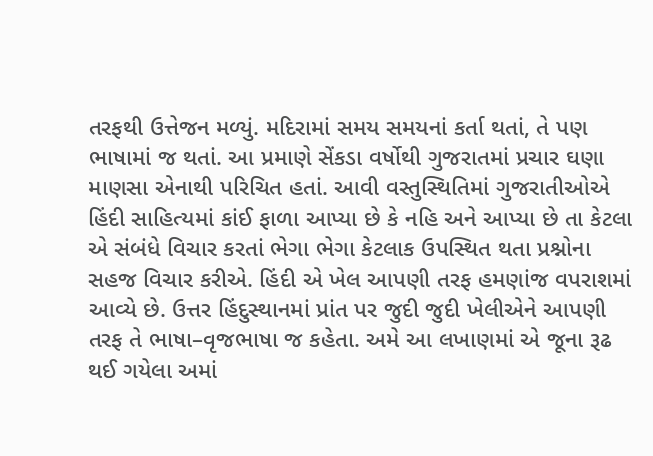તરફથી ઉત્તેજન મળ્યું. મદિરામાં સમય સમયનાં કર્તા થતાં, તે પણ ભાષામાં જ થતાં. આ પ્રમાણે સેંકડા વર્ષોથી ગુજરાતમાં પ્રચાર ઘણા માણસા એનાથી પરિચિત હતાં. આવી વસ્તુસ્થિતિમાં ગુજરાતીઓએ હિંદી સાહિત્યમાં કાંઈ ફાળા આપ્યા છે કે નહિ અને આપ્યા છે તા કેટલા એ સંબંધે વિચાર કરતાં ભેગા ભેગા કેટલાક ઉપસ્થિત થતા પ્રશ્નોના સહજ વિચાર કરીએ. હિંદી એ ખેલ આપણી તરફ હમણાંજ વપરાશમાં આવ્યે છે. ઉત્તર હિંદુસ્થાનમાં પ્રાંત પર જુદી જુદી ખેલીએને આપણી તરફ તે ભાષા–વૃજભાષા જ કહેતા. અમે આ લખાણમાં એ જૂના રૂઢ થઈ ગયેલા અમાં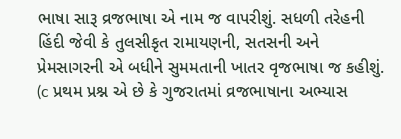ભાષા સારૂ વ્રજભાષા એ નામ જ વાપરીશું. સધળી તરેહની હિંદી જેવી કે તુલસીકૃત રામાયણની, સતસની અને પ્રેમસાગરની એ બધીને સુમમતાની ખાતર વૃજભાષા જ કહીશું. (c પ્રથમ પ્રશ્ન એ છે કે ગુજરાતમાં વ્રજભાષાના અભ્યાસ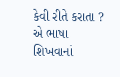કેવી રીતે કરાતા ? એ ભાષા શિખવાનાં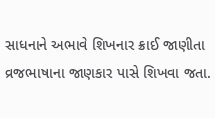સાધનાને અભાવે શિખનાર ક્રાઈ જાણીતા વ્રજભાષાના જાણકાર પાસે શિખવા જતા.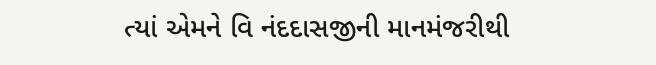ત્યાં એમને વિ નંદદાસજીની માનમંજરીથી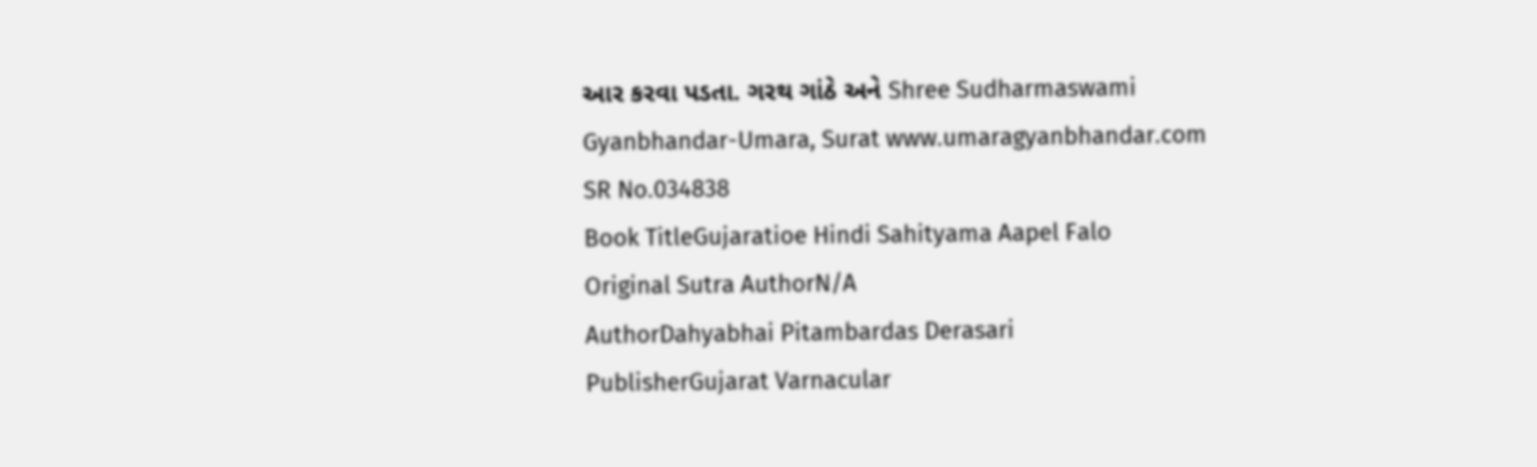આર કરવા પડતા. ગરથ ગાંઠે અને Shree Sudharmaswami Gyanbhandar-Umara, Surat www.umaragyanbhandar.com
SR No.034838
Book TitleGujaratioe Hindi Sahityama Aapel Falo
Original Sutra AuthorN/A
AuthorDahyabhai Pitambardas Derasari
PublisherGujarat Varnacular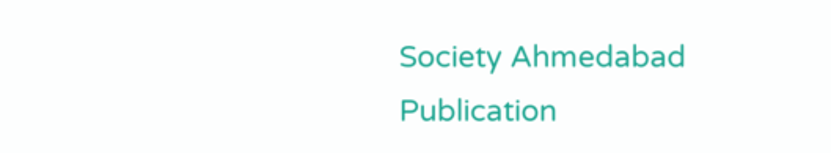Society Ahmedabad
Publication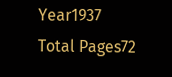Year1937
Total Pages72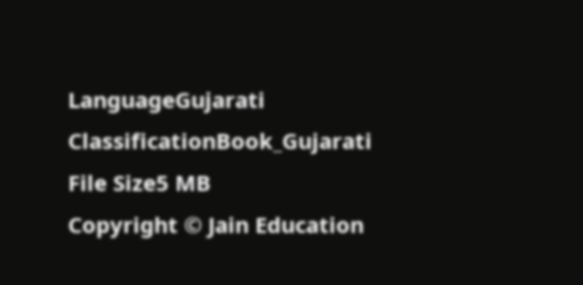LanguageGujarati
ClassificationBook_Gujarati
File Size5 MB
Copyright © Jain Education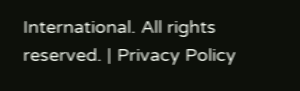International. All rights reserved. | Privacy Policy